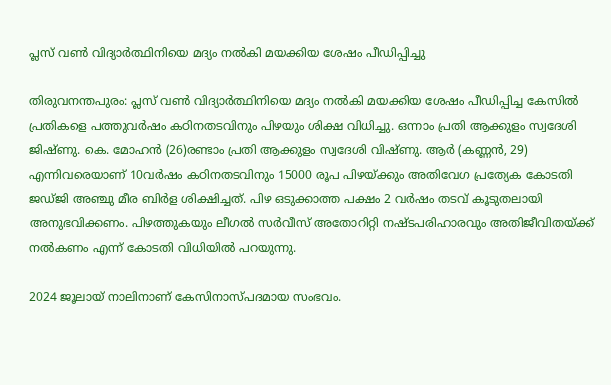പ്ലസ് വൺ വിദ്യാർത്ഥിനിയെ മദ്യം നൽകി മയക്കിയ ശേഷം പീഡിപ്പിച്ചു

തിരുവനന്തപുരം: പ്ലസ് വൺ വിദ്യാർത്ഥിനിയെ മദ്യം നൽകി മയക്കിയ ശേഷം പീഡിപ്പിച്ച കേസിൽ പ്രതികളെ പത്തുവർഷം കഠിനതടവിനും പിഴയും ശിക്ഷ വിധിച്ചു. ഒന്നാം പ്രതി ആക്കുളം സ്വദേശി ജിഷ്ണു. കെ. മോഹൻ (26)രണ്ടാം പ്രതി ആക്കുളം സ്വദേശി വിഷ്ണു. ആർ (കണ്ണൻ, 29) എന്നിവരെയാണ് 10വർഷം കഠിനതടവിനും 15000 രൂപ പിഴയ്ക്കും അതിവേഗ പ്രത്യേക കോടതി ജഡ്ജി അഞ്ചു മീര ബിർള ശിക്ഷിച്ചത്. പിഴ ഒടുക്കാത്ത പക്ഷം 2 വർഷം തടവ് കൂടുതലായി അനുഭവിക്കണം. പിഴത്തുകയും ലീഗൽ സർവീസ് അതോറിറ്റി നഷ്ടപരിഹാരവും അതിജീവിതയ്ക്ക് നൽകണം എന്ന് കോടതി വിധിയിൽ പറയുന്നു.

2024 ജൂലായ് നാലിനാണ് കേസിനാസ്പദമായ സംഭവം.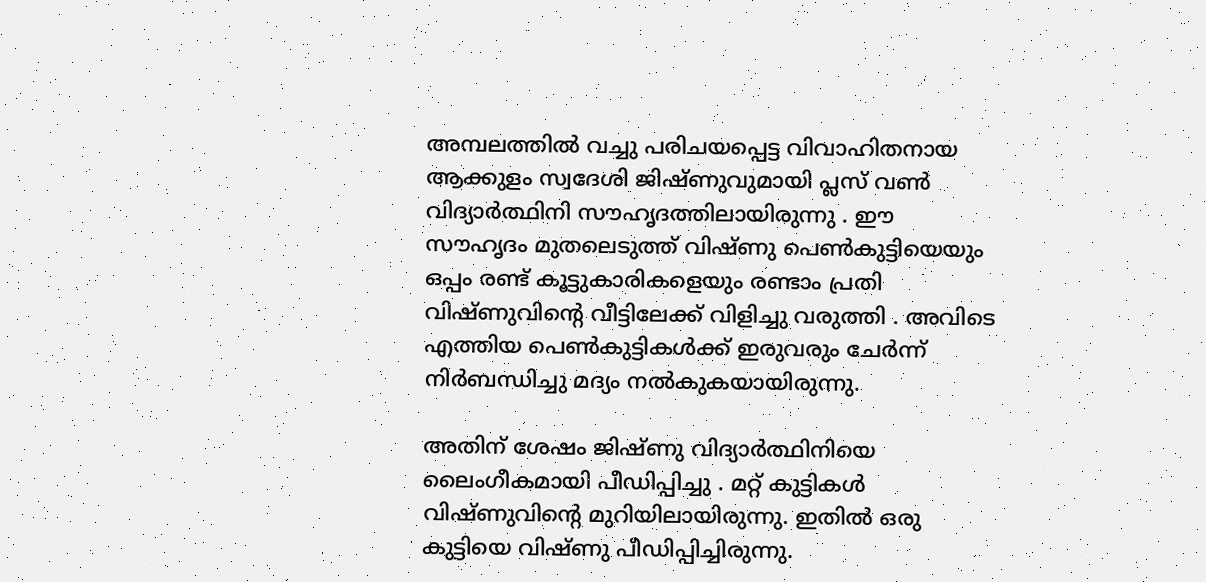അമ്പലത്തിൽ വച്ചു പരിചയപ്പെട്ട വിവാഹിതനായ ആക്കുളം സ്വദേശി ജിഷ്ണുവുമായി പ്ലസ് വൺ വിദ്യാർത്ഥിനി സൗഹൃദത്തിലായിരുന്നു . ഈ സൗഹൃദം മുതലെടുത്ത് വിഷ്ണു പെൺകുട്ടിയെയും ഒപ്പം രണ്ട് കൂട്ടുകാരികളെയും രണ്ടാം പ്രതി വിഷ്ണുവിന്റെ വീട്ടിലേക്ക് വിളിച്ചു വരുത്തി . അവിടെ എത്തിയ പെൺകുട്ടികൾക്ക് ഇരുവരും ചേർന്ന് നിർബന്ധിച്ചു മദ്യം നൽകുകയായിരുന്നു.

അതിന് ശേഷം ജിഷ്ണു വിദ്യാർത്ഥിനിയെ ലൈംഗീകമായി പീഡിപ്പിച്ചു . മറ്റ് കുട്ടികൾ വിഷ്ണുവിന്റെ മുറിയിലായിരുന്നു. ഇതിൽ ഒരു കുട്ടിയെ വിഷ്ണു പീഡിപ്പിച്ചിരുന്നു.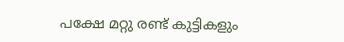പക്ഷേ മറ്റു രണ്ട് കുട്ടികളും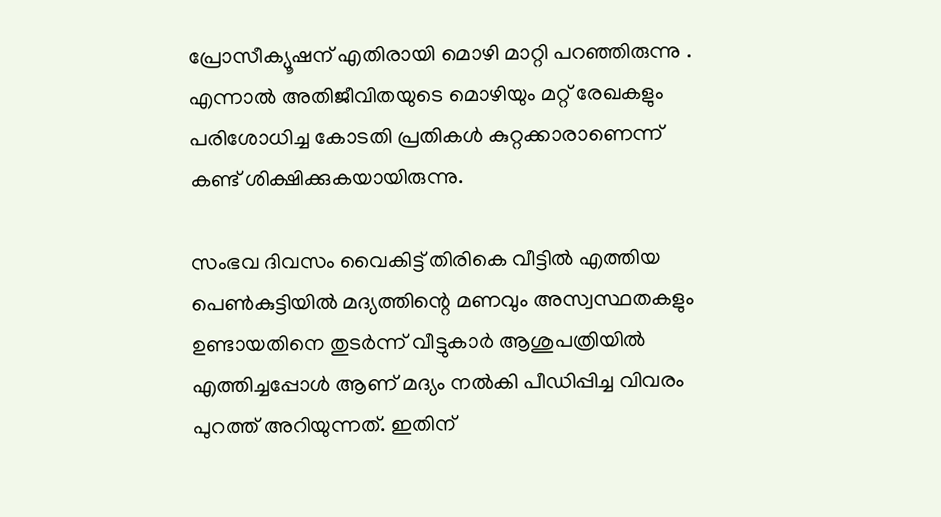പ്രോസീക്യൂഷന് എതിരായി മൊഴി മാറ്റി പറഞ്ഞിരുന്നു . എന്നാൽ അതിജീവിതയുടെ മൊഴിയും മറ്റ് രേഖകളും പരിശോധിച്ച കോടതി പ്രതികൾ കുറ്റക്കാരാണെന്ന് കണ്ട് ശിക്ഷിക്കുകയായിരുന്നു.

സംഭവ ദിവസം വൈകിട്ട് തിരികെ വീട്ടിൽ എത്തിയ പെൺകുട്ടിയിൽ മദ്യത്തിന്റെ മണവും അസ്വസ്ഥതകളും ഉണ്ടായതിനെ തുടർന്ന് വീട്ടുകാർ ആശുപത്രിയിൽ എത്തിച്ചപ്പോൾ ആണ് മദ്യം നൽകി പീഡിപ്പിച്ച വിവരം പുറത്ത് അറിയുന്നത്. ഇതിന്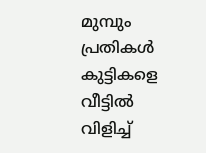മുമ്പും പ്രതികൾ കുട്ടികളെ വീട്ടിൽ വിളിച്ച്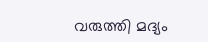വരുത്തി മദ്യം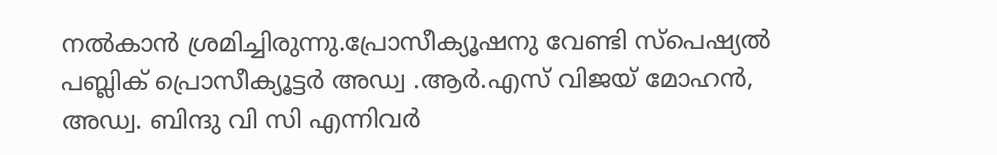നൽകാൻ ശ്രമിച്ചിരുന്നു.പ്രോസീക്യൂഷനു വേണ്ടി സ്‌പെഷ്യൽ പബ്ലിക് പ്രൊസീക്യൂട്ടർ അഡ്വ .ആർ.എസ് വിജയ് മോഹൻ, അഡ്വ. ബിന്ദു വി സി എന്നിവർ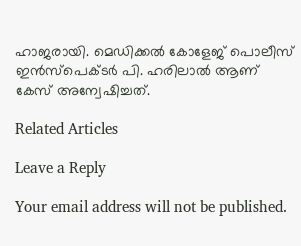ഹാജരായി. മെഡിക്കൽ കോളേജ് പൊലീസ് ഇൻസ്‌പെക്ടർ പി. ഹരിലാൽ ആണ് കേസ് അന്വേഷിച്ചത്.

Related Articles

Leave a Reply

Your email address will not be published.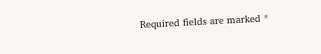Required fields are marked *